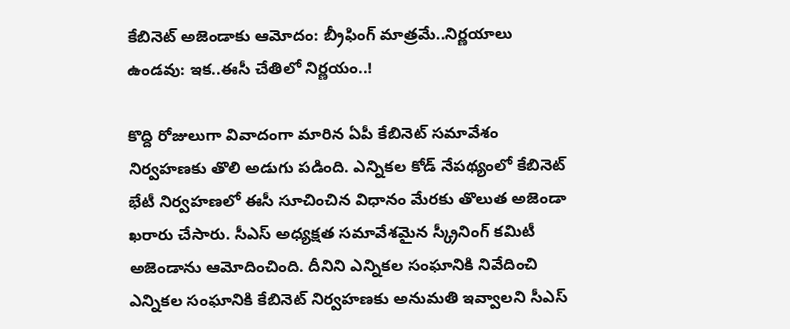కేబినెట్ అజెండాకు ఆమోదం: బ‌్రీఫింగ్ మాత్ర‌మే..నిర్ణ‌యాలు ఉండ‌వు: ఇక‌..ఈసీ చేతిలో నిర్ణ‌యం..!

కొద్ది రోజులుగా వివాదంగా మారిన ఏపీ కేబినెట్ స‌మావేశం నిర్వ‌హ‌ణ‌కు తొలి అడుగు ప‌డింది. ఎన్నిక‌ల కోడ్ నేప‌థ్యంలో కేబినెట్ భేటీ నిర్వ‌హ‌ణ‌లో ఈసీ సూచించిన విధానం మేర‌కు తొలుత అజెండా ఖ‌రారు చేసారు. సీఎస్ అధ్య‌క్ష‌త స‌మావేశ‌మైన స్క్రీనింగ్ క‌మిటీ అజెండాను ఆమోదించింది. దీనిని ఎన్నిక‌ల సంఘానికి నివేదించి ఎన్నిక‌ల సంఘానికి కేబినెట్ నిర్వ‌హ‌ణ‌కు అనుమ‌తి ఇవ్వాల‌ని సీఎస్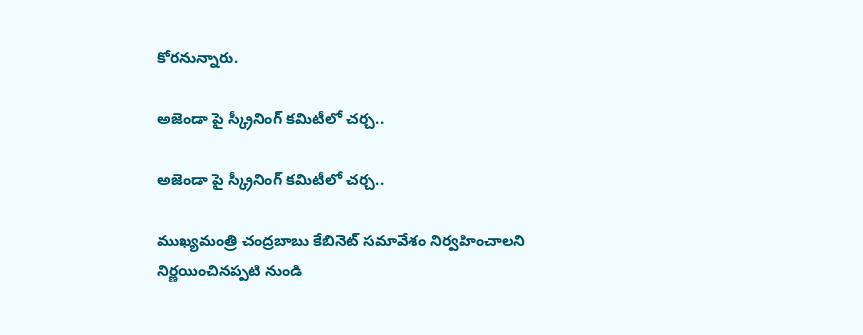కోర‌నున్నారు.

అజెండా పై స్క్రీనింగ్ క‌మిటీలో చ‌ర్చ‌..

అజెండా పై స్క్రీనింగ్ క‌మిటీలో చ‌ర్చ‌..

ముఖ్య‌మంత్రి చంద్ర‌బాబు కేబినెట్ స‌మావేశం నిర్వ‌హించాల‌ని నిర్ణ‌యించినప్ప‌టి నుండి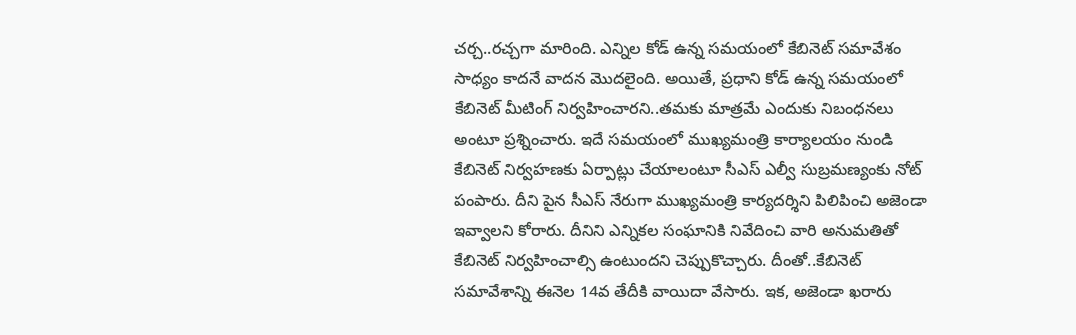చ‌ర్చ‌..ర‌చ్చ‌గా మారింది. ఎన్నిల కోడ్ ఉన్న స‌మ‌యంలో కేబినెట్ సమావేశం సాధ్యం కాద‌నే వాద‌న మొద‌లైంది. అయితే, ప్ర‌ధాని కోడ్ ఉన్న స‌మ‌యంలో కేబినెట్ మీటింగ్ నిర్వ‌హించార‌ని..త‌మ‌కు మాత్ర‌మే ఎందుకు నిబంధ‌న‌లు అంటూ ప్ర‌శ్నించారు. ఇదే స‌మ‌యంలో ముఖ్య‌మంత్రి కార్యాల‌యం నుండి కేబినెట్ నిర్వ‌హ‌ణ‌కు ఏర్పాట్లు చేయాలంటూ సీఎస్ ఎల్వీ సుబ్ర‌మణ్యంకు నోట్ పంపారు. దీని పైన సీఎస్ నేరుగా ముఖ్య‌మంత్రి కార్యద‌ర్శిని పిలిపించి అజెండా ఇవ్వాల‌ని కోరారు. దీనిని ఎన్నిక‌ల సంఘానికి నివేదించి వారి అనుమ‌తితో కేబినెట్ నిర్వ‌హించాల్సి ఉంటుంద‌ని చెప్పుకొచ్చారు. దీంతో..కేబినెట్ స‌మావేశాన్ని ఈనెల 14వ తేదీకి వాయిదా వేసారు. ఇక‌, అజెండా ఖ‌రారు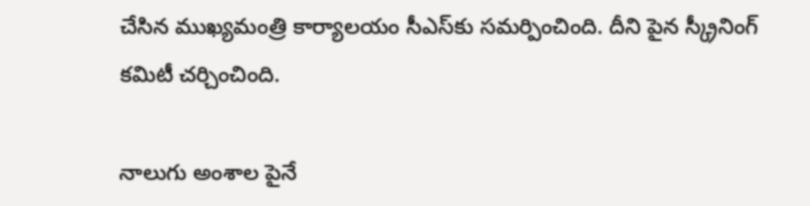చేసిన ముఖ్య‌మంత్రి కార్యాల‌యం సీఎస్‌కు స‌మ‌ర్పించింది. దీని పైన స్క్రీనింగ్ క‌మిటీ చ‌ర్చించింది.

నాలుగు అంశాల పైనే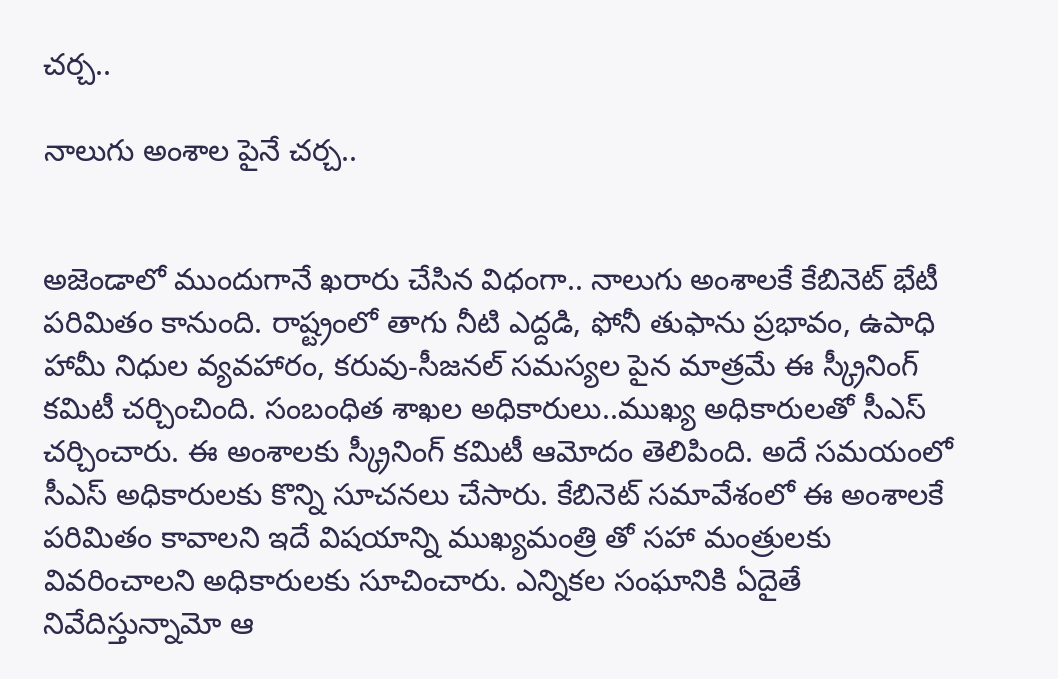చ‌ర్చ‌..

నాలుగు అంశాల పైనే చ‌ర్చ‌..


అజెండాలో ముందుగానే ఖ‌రారు చేసిన విధంగా.. నాలుగు అంశాల‌కే కేబినెట్ భేటీ ప‌రిమితం కానుంది. రాష్ట్రంలో తాగు నీటి ఎద్ద‌డి, ఫోనీ తుఫాను ప్ర‌భావం, ఉపాధి హామీ నిధుల వ్య‌వ‌హారం, క‌రువు-సీజ‌న‌ల్ స‌మ‌స్య‌ల పైన మాత్ర‌మే ఈ స్క్రీనింగ్ క‌మిటీ చ‌ర్చించింది. సంబంధిత శాఖ‌ల అధికారులు..ముఖ్య అధికారుల‌తో సీఎస్ చ‌ర్చించారు. ఈ అంశాల‌కు స్క్రీనింగ్ క‌మిటీ ఆమోదం తెలిపింది. అదే స‌మ‌యంలో సీఎస్ అధికారుల‌కు కొన్ని సూచ‌న‌లు చేసారు. కేబినెట్ స‌మావేశంలో ఈ అంశాల‌కే ప‌రిమితం కావాల‌ని ఇదే విష‌యాన్ని ముఖ్య‌మంత్రి తో స‌హా మంత్రుల‌కు వివ‌రించాల‌ని అధికారుల‌కు సూచించారు. ఎన్నిక‌ల సంఘానికి ఏదైతే నివేదిస్తున్నామో ఆ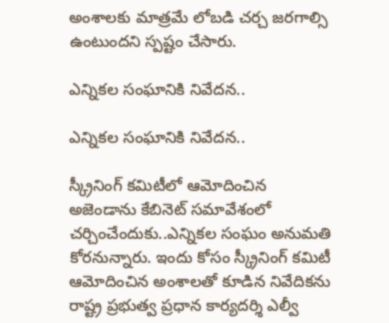అంశాలకు మాత్ర‌మే లోబ‌డి చ‌ర్చ జ‌ర‌గాల్సి ఉంటుంద‌ని స్ప‌ష్టం చేసారు.

ఎన్నిక‌ల సంఘానికి నివేద‌న‌..

ఎన్నిక‌ల సంఘానికి నివేద‌న‌..

స్క్రీనింగ్ క‌మిటీలో ఆమోదించిన అజెండాను కేబినెట్ స‌మావేశంలో చ‌ర్చించేందుకు..ఎన్నిక‌ల సంఘం అనుమ‌తి కోర‌నున్నారు. ఇందు కోసం స్క్రీనింగ్ క‌మిటీ ఆమోదించిన అంశాల‌తో కూడిన నివేదిక‌ను రాష్ట్ర ప్ర‌భుత్వ ప్ర‌ధాన కార్య‌ద‌ర్శి ఎల్వీ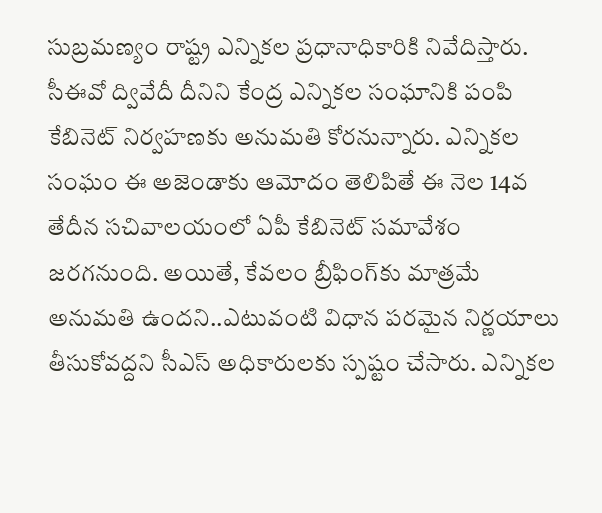సుబ్ర‌మ‌ణ్యం రాష్ట్ర ఎన్నిక‌ల ప్ర‌ధానాధికారికి నివేదిస్తారు. సీఈవో ద్వివేదీ దీనిని కేంద్ర ఎన్నిక‌ల సంఘానికి పంపి కేబినెట్ నిర్వ‌హ‌ణ‌కు అనుమ‌తి కోర‌నున్నారు. ఎన్నిక‌ల సంఘం ఈ అజెండాకు ఆమోదం తెలిపితే ఈ నెల 14వ తేదీన స‌చివాల‌యంలో ఏపీ కేబినెట్ స‌మావేశం జ‌ర‌గ‌నుంది. అయితే, కేవ‌లం బ్రీఫింగ్‌కు మాత్ర‌మే అనుమ‌తి ఉంద‌ని..ఎటువంటి విధాన ప‌ర‌మైన నిర్ణ‌యాలు తీసుకోవ‌ద్ద‌ని సీఎస్ అధికారుల‌కు స్ప‌ష్టం చేసారు. ఎన్నిక‌ల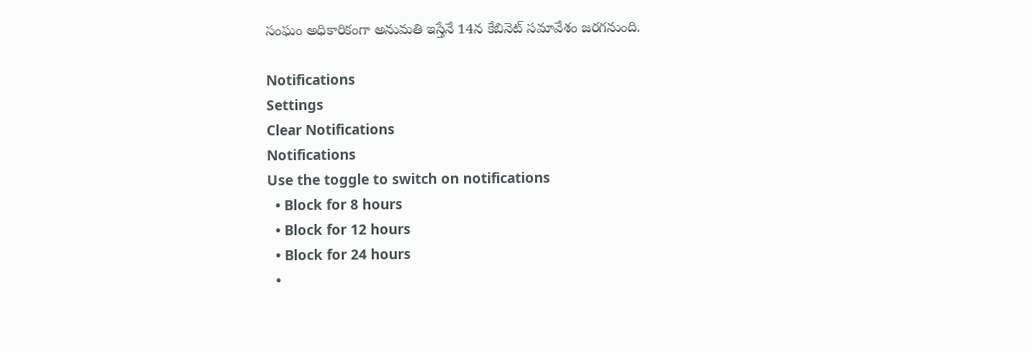సంఘం అధికారికంగా అనుమ‌తి ఇస్తేనే 14న కేబినెట్ స‌మావేశం జ‌ర‌గ‌నుంది.

Notifications
Settings
Clear Notifications
Notifications
Use the toggle to switch on notifications
  • Block for 8 hours
  • Block for 12 hours
  • Block for 24 hours
  •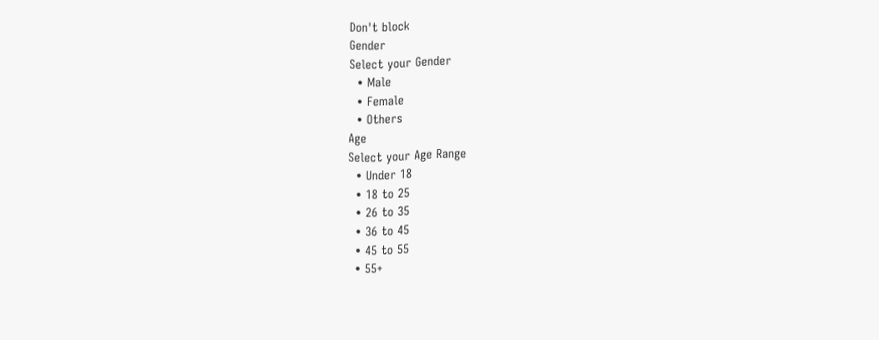Don't block
Gender
Select your Gender
  • Male
  • Female
  • Others
Age
Select your Age Range
  • Under 18
  • 18 to 25
  • 26 to 35
  • 36 to 45
  • 45 to 55
  • 55+